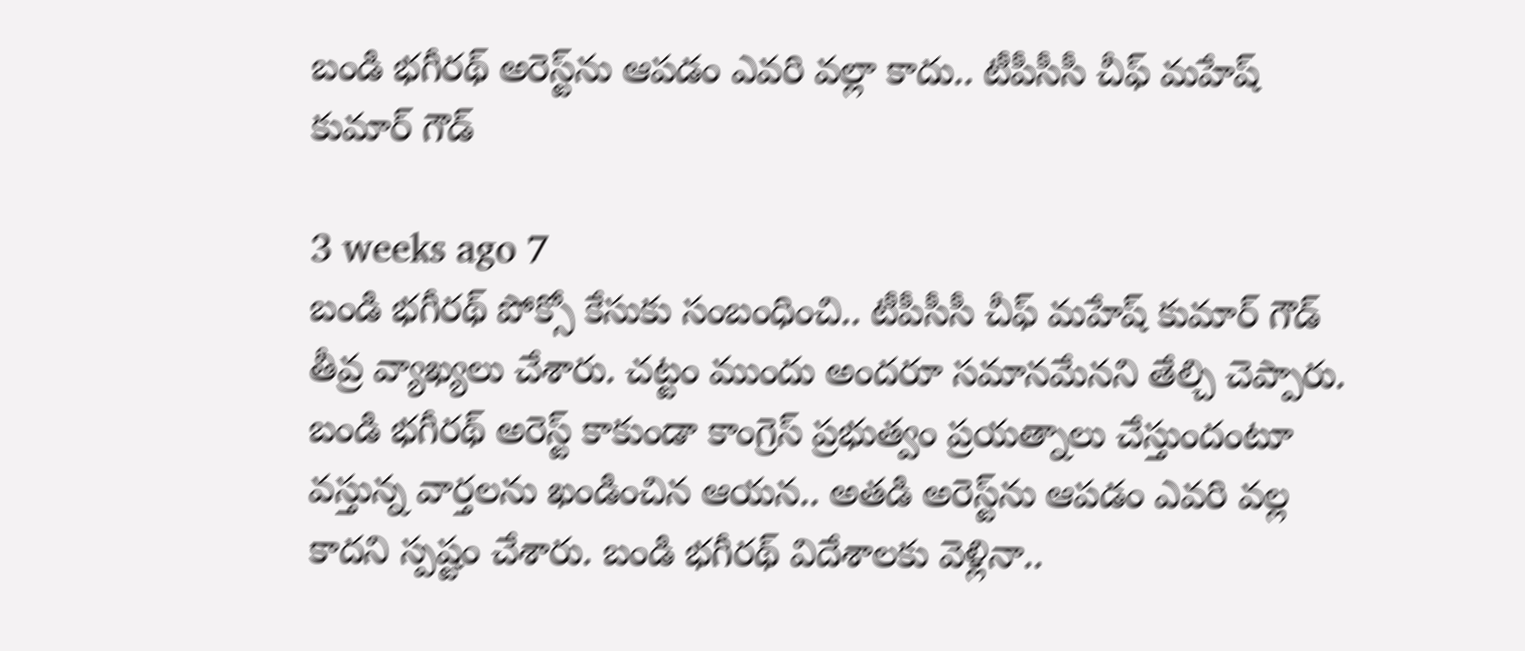బండి భగీరథ్‌ అరెస్ట్‌ను ఆపడం ఎవరి వల్లా కాదు.. టీపీసీసీ చీఫ్ మహేష్ కుమార్ గౌడ్

3 weeks ago 7
బండి భగీరథ్ పోక్సో కేసుకు సంబంధించి.. టీపీసీసీ చీఫ్ మహేష్ కుమార్ గౌడ్ తీవ్ర వ్యాఖ్యలు చేశారు. చట్టం ముందు అందరూ సమానమేనని తేల్చి చెప్పారు. బండి భగీరథ్‌ అరెస్ట్ కాకుండా కాంగ్రెస్ ప్రభుత్వం ప్రయత్నాలు చేస్తుందంటూ వస్తున్న వార్తలను ఖండించిన ఆయన.. అతడి అరెస్ట్‌ను ఆపడం ఎవరి వల్ల కాదని స్పష్టం చేశారు. బండి భగీరథ్ విదేశాలకు వెళ్లినా..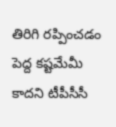తిరిగి రప్పించడం పెద్ద కష్టమేమీ కాదని టీపీసీసీ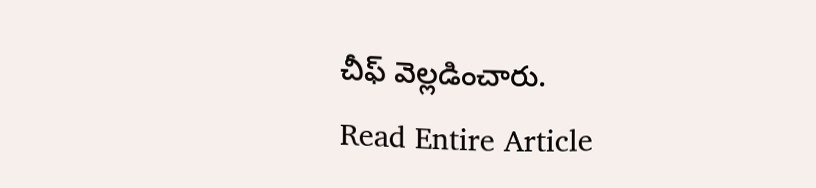చీఫ్ వెల్లడించారు.
Read Entire Article